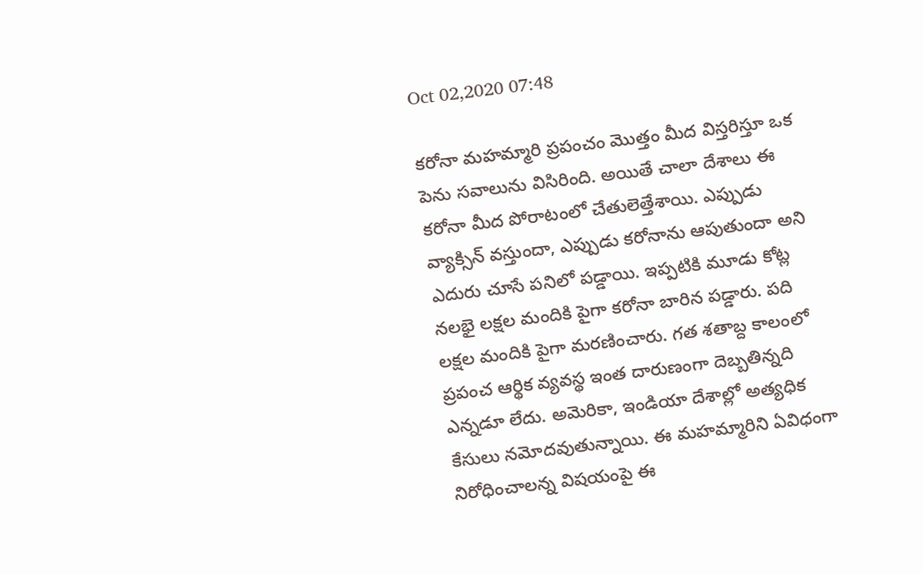Oct 02,2020 07:48

కరోనా మహమ్మారి ప్రపంచం మొత్తం మీద విస్తరిస్తూ ఒక పెను సవాలును విసిరింది. అయితే చాలా దేశాలు ఈ కరోనా మీద పోరాటంలో చేతులెత్తేశాయి. ఎప్పుడు వ్యాక్సిన్‌ వస్తుందా, ఎప్పుడు కరోనాను ఆపుతుందా అని ఎదురు చూసే పనిలో పడ్డాయి. ఇప్పటికి మూడు కోట్ల నలభై లక్షల మందికి పైగా కరోనా బారిన పడ్డారు. పది లక్షల మందికి పైగా మరణించారు. గత శతాబ్ద కాలంలో ప్రపంచ ఆర్థిక వ్యవస్థ ఇంత దారుణంగా దెబ్బతిన్నది ఎన్నడూ లేదు. అమెరికా, ఇండియా దేశాల్లో అత్యధిక కేసులు నమోదవుతున్నాయి. ఈ మహమ్మారిని ఏవిధంగా నిరోధించాలన్న విషయంపై ఈ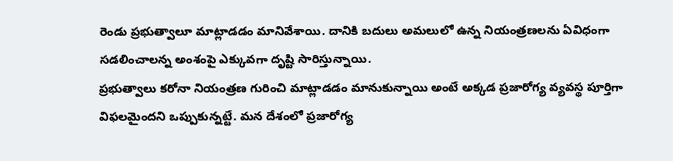రెండు ప్రభుత్వాలూ మాట్లాడడం మానివేశాయి. దానికి బదులు అమలులో ఉన్న నియంత్రణలను ఏవిధంగా సడలించాలన్న అంశంపై ఎక్కువగా దృష్టి సారిస్తున్నాయి.
ప్రభుత్వాలు కరోనా నియంత్రణ గురించి మాట్లాడడం మానుకున్నాయి అంటే అక్కడ ప్రజారోగ్య వ్యవస్థ పూర్తిగా విఫలమైందని ఒప్పుకున్నట్టే. మన దేశంలో ప్రజారోగ్య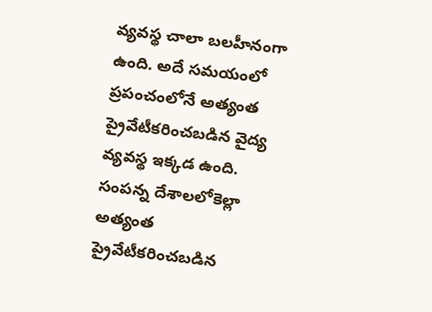వ్యవస్థ చాలా బలహీనంగా ఉంది. అదే సమయంలో ప్రపంచంలోనే అత్యంత ప్రైవేటీకరించబడిన వైద్య వ్యవస్థ ఇక్కడ ఉంది. సంపన్న దేశాలలోకెల్లా అత్యంత ప్రైవేటీకరించబడిన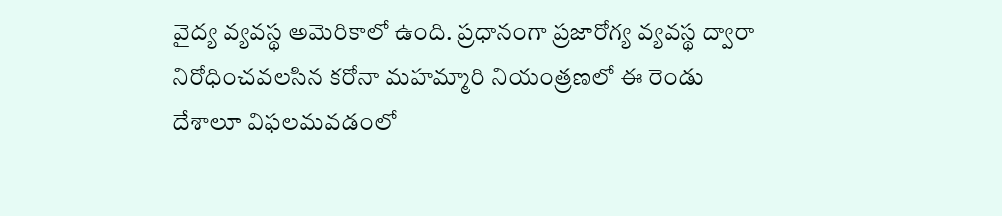వైద్య వ్యవస్థ అమెరికాలో ఉంది. ప్రధానంగా ప్రజారోగ్య వ్యవస్థ ద్వారా నిరోధించవలసిన కరోనా మహమ్మారి నియంత్రణలో ఈ రెండు దేశాలూ విఫలమవడంలో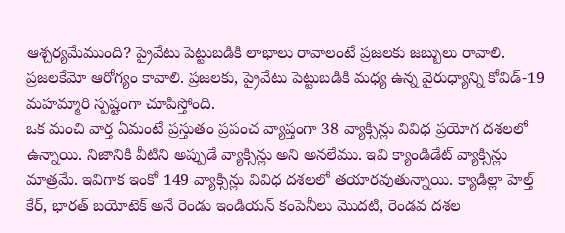ఆశ్చర్యమేముంది? ప్రైవేటు పెట్టుబడికి లాభాలు రావాలంటే ప్రజలకు జబ్బులు రావాలి. ప్రజలకేమో ఆరోగ్యం కావాలి. ప్రజలకు, ప్రైవేటు పెట్టుబడికి మధ్య ఉన్న వైరుధ్యాన్ని కోవిడ్‌-19 మహమ్మారి స్పష్టంగా చూపిస్తోంది.
ఒక మంచి వార్త ఏమంటే ప్రస్తుతం ప్రపంచ వ్యాప్తంగా 38 వ్యాక్సిన్లు వివిధ ప్రయోగ దశలలో ఉన్నాయి. నిజానికి వీటిని అప్పుడే వ్యాక్సిన్లు అని అనలేము. ఇవి క్యాండిడేట్‌ వ్యాక్సిన్లు మాత్రమే. ఇవిగాక ఇంకో 149 వ్యాక్సిన్లు వివిధ దశలలో తయారవుతున్నాయి. క్యాడిల్లా హెల్త్‌ కేర్‌, భారత్‌ బయోటెక్‌ అనే రెండు ఇండియన్‌ కంపెనీలు మొదటి, రెండవ దశల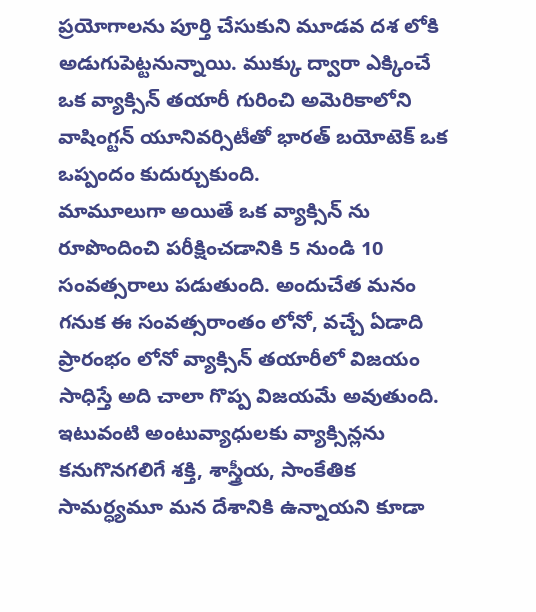ప్రయోగాలను పూర్తి చేసుకుని మూడవ దశ లోకి అడుగుపెట్టనున్నాయి. ముక్కు ద్వారా ఎక్కించే ఒక వ్యాక్సిన్‌ తయారీ గురించి అమెరికాలోని వాషింగ్టన్‌ యూనివర్సిటీతో భారత్‌ బయోటెక్‌ ఒక ఒప్పందం కుదుర్చుకుంది.
మామూలుగా అయితే ఒక వ్యాక్సిన్‌ ను రూపొందించి పరీక్షించడానికి 5 నుండి 10 సంవత్సరాలు పడుతుంది. అందుచేత మనం గనుక ఈ సంవత్సరాంతం లోనో, వచ్చే ఏడాది ప్రారంభం లోనో వ్యాక్సిన్‌ తయారీలో విజయం సాధిస్తే అది చాలా గొప్ప విజయమే అవుతుంది. ఇటువంటి అంటువ్యాధులకు వ్యాక్సిన్లను కనుగొనగలిగే శక్తి, శాస్త్రీయ, సాంకేతిక సామర్ధ్యమూ మన దేశానికి ఉన్నాయని కూడా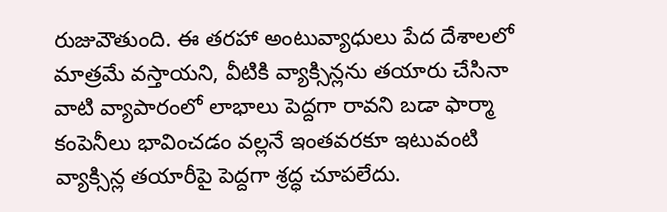రుజువౌతుంది. ఈ తరహా అంటువ్యాధులు పేద దేశాలలో మాత్రమే వస్తాయని, వీటికి వ్యాక్సిన్లను తయారు చేసినా వాటి వ్యాపారంలో లాభాలు పెద్దగా రావని బడా ఫార్మా కంపెనీలు భావించడం వల్లనే ఇంతవరకూ ఇటువంటి వ్యాక్సిన్ల తయారీపై పెద్దగా శ్రద్ధ చూపలేదు.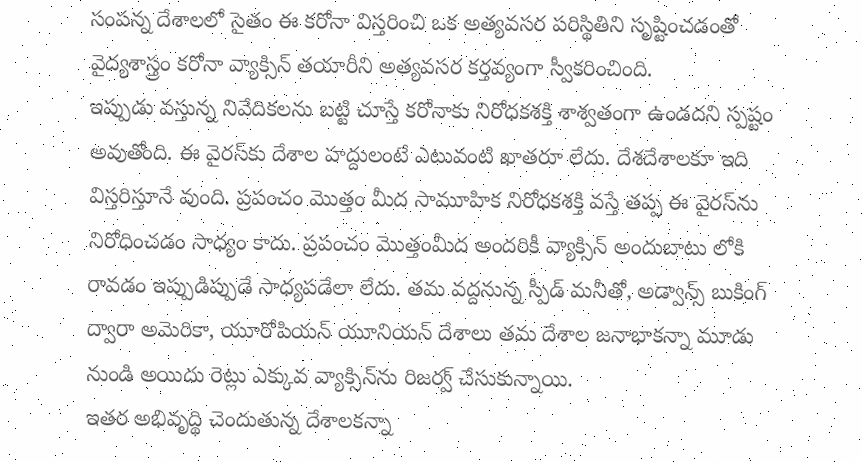సంపన్న దేశాలలో సైతం ఈ కరోనా విస్తరించి ఒక అత్యవసర పరిస్థితిని సృష్టించడంతో వైద్యశాస్త్రం కరోనా వ్యాక్సిన్‌ తయారీని అత్యవసర కర్తవ్యంగా స్వీకరించింది.
ఇప్పుడు వస్తున్న నివేదికలను బట్టి చూస్తే కరోనాకు నిరోధకశక్తి శాశ్వతంగా ఉండదని స్పష్టం అవుతోంది. ఈ వైరస్‌కు దేశాల హద్దులంటే ఎటువంటి ఖాతరూ లేదు. దేశదేశాలకూ ఇది విస్తరిస్తూనే వుంది. ప్రపంచం మొత్తం మీద సామూహిక నిరోధకశక్తి వస్తే తప్ప ఈ వైరస్‌ను నిరోధించడం సాధ్యం కాదు. ప్రపంచం మొత్తంమీద అందరికీ వ్యాక్సిన్‌ అందుబాటు లోకి రావడం ఇప్పుడిప్పుడే సాధ్యపడేలా లేదు. తమ వద్దనున్న స్పీడ్‌ మనీతో, అడ్వాన్స్‌ బుకింగ్‌ ద్వారా అమెరికా, యూరోపియన్‌ యూనియన్‌ దేశాలు తమ దేశాల జనాభాకన్నా మూడు నుండి అయిదు రెట్లు ఎక్కువ వ్యాక్సిన్‌ను రిజర్వ్‌ చేసుకున్నాయి.
ఇతర అభివృద్థి చెందుతున్న దేశాలకన్నా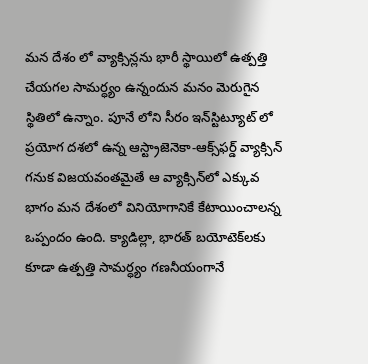మన దేశం లో వ్యాక్సిన్లను భారీ స్థాయిలో ఉత్పత్తి చేయగల సామర్ధ్యం ఉన్నందున మనం మెరుగైన స్థితిలో ఉన్నాం. పూనే లోని సీరం ఇన్‌స్టిట్యూట్‌ లో ప్రయోగ దశలో ఉన్న ఆస్ట్రాజెనెకా-ఆక్స్‌ఫర్డ్‌ వ్యాక్సిన్‌ గనుక విజయవంతమైతే ఆ వ్యాక్సిన్‌లో ఎక్కువ భాగం మన దేశంలో వినియోగానికే కేటాయించాలన్న ఒప్పందం ఉంది. క్యాడిల్లా, భారత్‌ బయోటెక్‌లకు కూడా ఉత్పత్తి సామర్ధ్యం గణనీయంగానే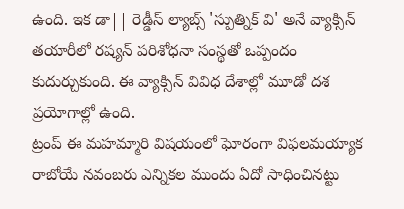ఉంది. ఇక డా|| రెడ్డీస్‌ ల్యాబ్స్‌ 'స్పుత్నిక్‌ వి' అనే వ్యాక్సిన్‌ తయారీలో రష్యన్‌ పరిశోధనా సంస్థతో ఒప్పందం కుదుర్చుకుంది. ఈ వ్యాక్సిన్‌ వివిధ దేశాల్లో మూడో దశ ప్రయోగాల్లో ఉంది.
ట్రంప్‌ ఈ మహమ్మారి విషయంలో ఘోరంగా విఫలమయ్యాక రాబోయే నవంబరు ఎన్నికల ముందు ఏదో సాధించినట్టు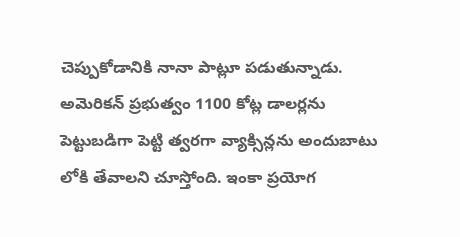చెప్పుకోడానికి నానా పాట్లూ పడుతున్నాడు. అమెరికన్‌ ప్రభుత్వం 1100 కోట్ల డాలర్లను పెట్టుబడిగా పెట్టి త్వరగా వ్యాక్సిన్లను అందుబాటు లోకి తేవాలని చూస్తోంది. ఇంకా ప్రయోగ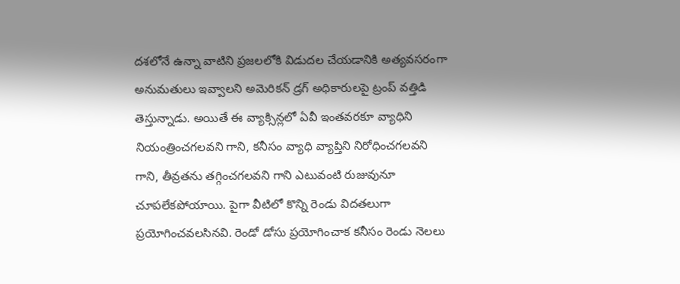దశలోనే ఉన్నా వాటిని ప్రజలలోకి విడుదల చేయడానికి అత్యవసరంగా అనుమతులు ఇవ్వాలని అమెరికన్‌ డ్రగ్‌ అధికారులపై ట్రంప్‌ వత్తిడి తెస్తున్నాడు. అయితే ఈ వ్యాక్సిన్లలో ఏవీ ఇంతవరకూ వ్యాధిని నియంత్రించగలవని గాని, కనీసం వ్యాధి వ్యాప్తిని నిరోధించగలవని గాని, తీవ్రతను తగ్గించగలవని గాని ఎటువంటి రుజువునూ చూపలేకపోయాయి. పైగా వీటిలో కొన్ని రెండు విదతలుగా ప్రయోగించవలసినవి. రెండో డోసు ప్రయోగించాక కనీసం రెండు నెలలు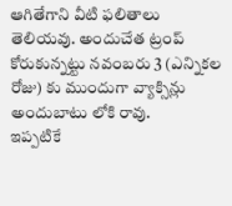ఆగితేగాని వీటి ఫలితాలు తెలియవు. అందుచేత ట్రంప్‌ కోరుకున్నట్టు నవంబరు 3 (ఎన్నికల రోజు) కు ముందుగా వ్యాక్సిన్లు అందుబాటు లోకి రావు.
ఇప్పటికే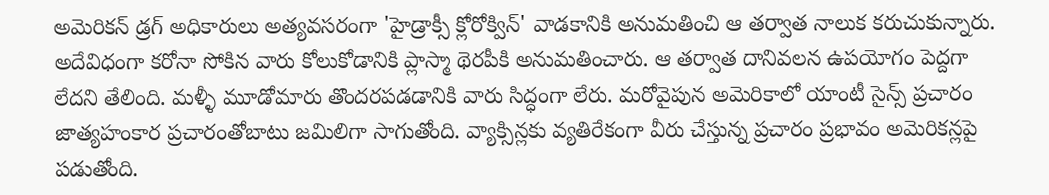అమెరికన్‌ డ్రగ్‌ అధికారులు అత్యవసరంగా 'హైడ్రాక్సీ క్లోరోక్విన్‌' వాడకానికి అనుమతించి ఆ తర్వాత నాలుక కరుచుకున్నారు. అదేవిధంగా కరోనా సోకిన వారు కోలుకోడానికి ప్లాస్మా థెరపీకి అనుమతించారు. ఆ తర్వాత దానివలన ఉపయోగం పెద్దగా లేదని తేలింది. మళ్ళీ మూడోమారు తొందరపడడానికి వారు సిద్ధంగా లేరు. మరోవైపున అమెరికాలో యాంటీ సైన్స్‌ ప్రచారం జాత్యహంకార ప్రచారంతోబాటు జమిలిగా సాగుతోంది. వ్యాక్సిన్లకు వ్యతిరేకంగా వీరు చేస్తున్న ప్రచారం ప్రభావం అమెరికన్లపై పడుతోంది.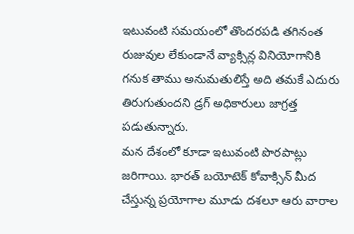ఇటువంటి సమయంలో తొందరపడి తగినంత రుజువుల లేకుండానే వ్యాక్సిన్ల వినియోగానికి గనుక తాము అనుమతులిస్తే అది తమకే ఎదురు తిరుగుతుందని డ్రగ్‌ అధికారులు జాగ్రత్త పడుతున్నారు.
మన దేశంలో కూడా ఇటువంటి పొరపాట్లు జరిగాయి. భారత్‌ బయోటెక్‌ కోవాక్సిన్‌ మీద చేస్తున్న ప్రయోగాల మూడు దశలూ ఆరు వారాల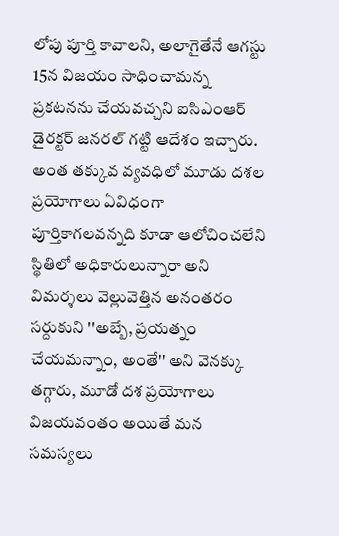లోపు పూర్తి కావాలని, అలాగైతేనే ఆగస్టు 15న విజయం సాధించామన్న ప్రకటనను చేయవచ్చని ఐసిఎంఆర్‌ డైరక్టర్‌ జనరల్‌ గట్టి ఆదేశం ఇచ్చారు. అంత తక్కువ వ్యవధిలో మూడు దశల ప్రయోగాలు ఏవిధంగా పూర్తికాగలవన్నది కూడా ఆలోచించలేని స్థితిలో అధికారులున్నారా అని విమర్శలు వెల్లువెత్తిన అనంతరం సర్దుకుని ''అబ్బే, ప్రయత్నం చేయమన్నాం, అంతే'' అని వెనక్కు తగ్గారు, మూడో దశ ప్రయోగాలు విజయవంతం అయితే మన సమస్యలు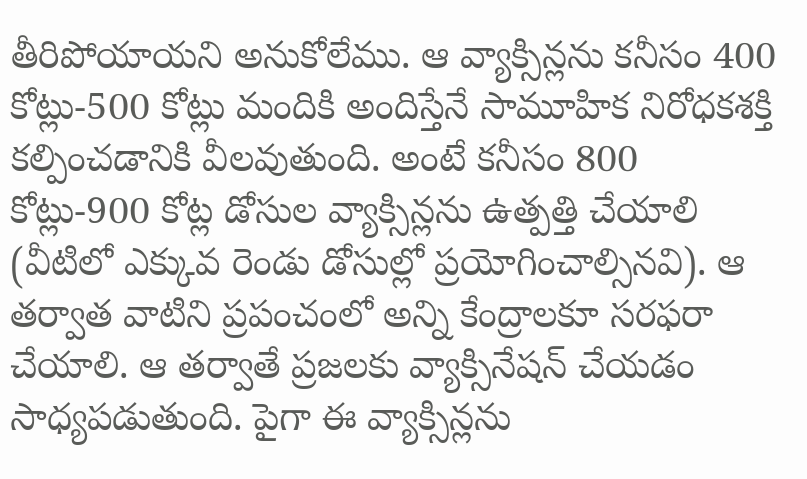తీరిపోయాయని అనుకోలేము. ఆ వ్యాక్సిన్లను కనీసం 400 కోట్లు-500 కోట్లు మందికి అందిస్తేనే సామూహిక నిరోధకశక్తి కల్పించడానికి వీలవుతుంది. అంటే కనీసం 800 కోట్లు-900 కోట్ల డోసుల వ్యాక్సిన్లను ఉత్పత్తి చేయాలి (వీటిలో ఎక్కువ రెండు డోసుల్లో ప్రయోగించాల్సినవి). ఆ తర్వాత వాటిని ప్రపంచంలో అన్ని కేంద్రాలకూ సరఫరా చేయాలి. ఆ తర్వాతే ప్రజలకు వ్యాక్సినేషన్‌ చేయడం సాధ్యపడుతుంది. పైగా ఈ వ్యాక్సిన్లను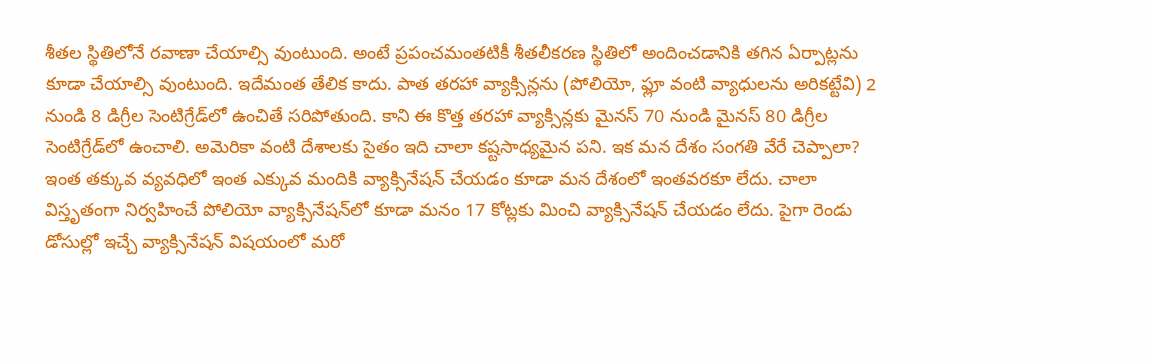శీతల స్థితిలోనే రవాణా చేయాల్సి వుంటుంది. అంటే ప్రపంచమంతటికీ శీతలీకరణ స్థితిలో అందించడానికి తగిన ఏర్పాట్లను కూడా చేయాల్సి వుంటుంది. ఇదేమంత తేలిక కాదు. పాత తరహా వ్యాక్సిన్లను (పోలియో, ఫ్లూ వంటి వ్యాధులను అరికట్టేవి) 2 నుండి 8 డిగ్రీల సెంటిగ్రేడ్‌లో ఉంచితే సరిపోతుంది. కాని ఈ కొత్త తరహా వ్యాక్సిన్లకు మైనస్‌ 70 నుండి మైనస్‌ 80 డిగ్రీల సెంటిగ్రేడ్‌లో ఉంచాలి. అమెరికా వంటి దేశాలకు సైతం ఇది చాలా కష్టసాధ్యమైన పని. ఇక మన దేశం సంగతి వేరే చెప్పాలా?
ఇంత తక్కువ వ్యవధిలో ఇంత ఎక్కువ మందికి వ్యాక్సినేషన్‌ చేయడం కూడా మన దేశంలో ఇంతవరకూ లేదు. చాలా విస్తృతంగా నిర్వహించే పోలియో వ్యాక్సినేషన్‌లో కూడా మనం 17 కోట్లకు మించి వ్యాక్సినేషన్‌ చేయడం లేదు. పైగా రెండు డోసుల్లో ఇచ్చే వ్యాక్సినేషన్‌ విషయంలో మరో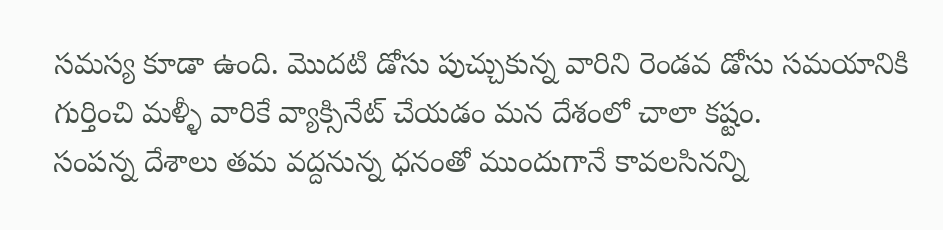సమస్య కూడా ఉంది. మొదటి డోసు పుచ్చుకున్న వారిని రెండవ డోసు సమయానికి గుర్తించి మళ్ళీ వారికే వ్యాక్సినేట్‌ చేయడం మన దేశంలో చాలా కష్టం.
సంపన్న దేశాలు తమ వద్దనున్న ధనంతో ముందుగానే కావలసినన్ని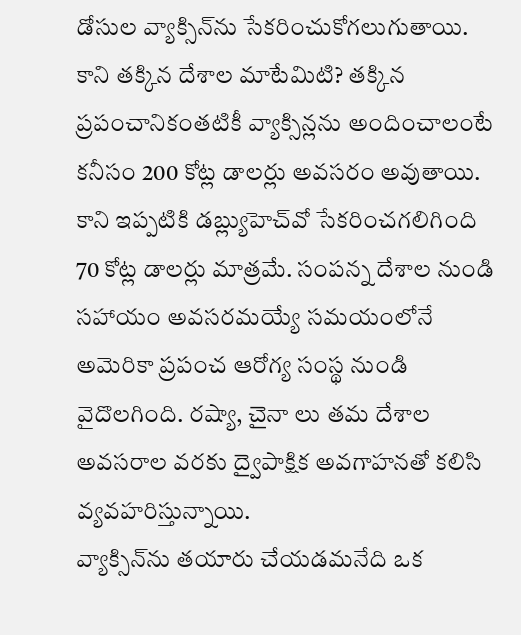డోసుల వ్యాక్సిన్‌ను సేకరించుకోగలుగుతాయి. కాని తక్కిన దేశాల మాటేమిటి? తక్కిన ప్రపంచానికంతటికీ వ్యాక్సిన్లను అందించాలంటే కనీసం 200 కోట్ల డాలర్లు అవసరం అవుతాయి. కాని ఇప్పటికి డబ్ల్యుహెచ్‌వో సేకరించగలిగింది 70 కోట్ల డాలర్లు మాత్రమే. సంపన్న దేశాల నుండి సహాయం అవసరమయ్యే సమయంలోనే అమెరికా ప్రపంచ ఆరోగ్య సంస్థ నుండి వైదొలగింది. రష్యా, చైనా లు తమ దేశాల అవసరాల వరకు ద్వైపాక్షిక అవగాహనతో కలిసి వ్యవహరిస్తున్నాయి.
వ్యాక్సిన్‌ను తయారు చేయడమనేది ఒక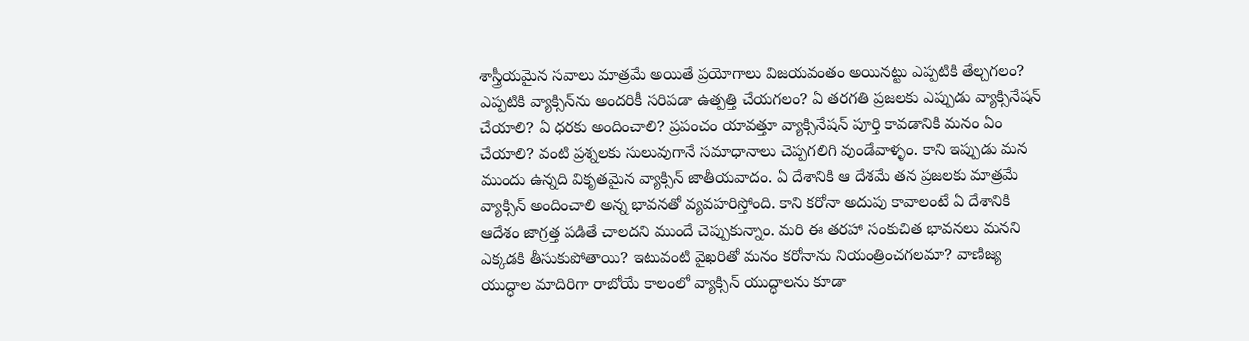శాస్త్రీయమైన సవాలు మాత్రమే అయితే ప్రయోగాలు విజయవంతం అయినట్టు ఎప్పటికి తేల్చగలం? ఎప్పటికి వ్యాక్సిన్‌ను అందరికీ సరిపడా ఉత్పత్తి చేయగలం? ఏ తరగతి ప్రజలకు ఎప్పుడు వ్యాక్సినేషన్‌ చేయాలి? ఏ ధరకు అందించాలి? ప్రపంచం యావత్తూ వ్యాక్సినేషన్‌ పూర్తి కావడానికి మనం ఏం చేయాలి? వంటి ప్రశ్నలకు సులువుగానే సమాధానాలు చెప్పగలిగి వుండేవాళ్ళం. కాని ఇప్పుడు మన ముందు ఉన్నది వికృతమైన వ్యాక్సిన్‌ జాతీయవాదం. ఏ దేశానికి ఆ దేశమే తన ప్రజలకు మాత్రమే వ్యాక్సిన్‌ అందించాలి అన్న భావనతో వ్యవహరిస్తోంది. కాని కరోనా అదుపు కావాలంటే ఏ దేశానికి ఆదేశం జాగ్రత్త పడితే చాలదని ముందే చెప్పుకున్నాం. మరి ఈ తరహా సంకుచిత భావనలు మనని ఎక్కడకి తీసుకుపోతాయి? ఇటువంటి వైఖరితో మనం కరోనాను నియంత్రించగలమా? వాణిజ్య యుద్ధాల మాదిరిగా రాబోయే కాలంలో వ్యాక్సిన్‌ యుద్ధాలను కూడా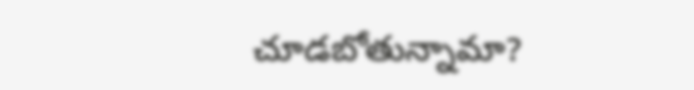చూడబోతున్నామా?